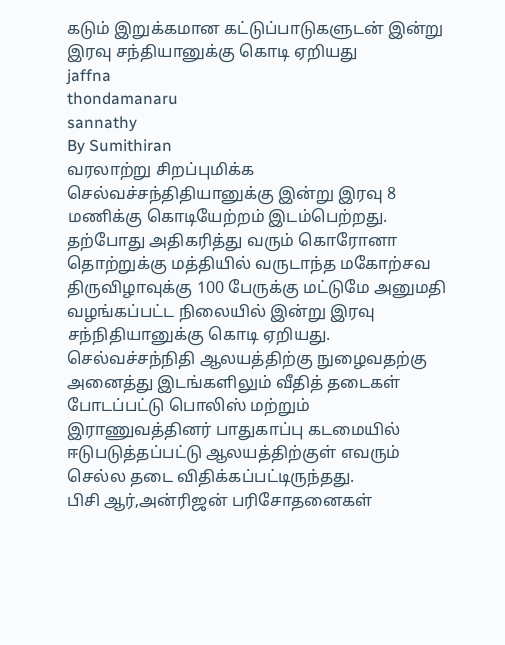கடும் இறுக்கமான கட்டுப்பாடுகளுடன் இன்று இரவு சந்தியானுக்கு கொடி ஏறியது
jaffna
thondamanaru
sannathy
By Sumithiran
வரலாற்று சிறப்புமிக்க செல்வச்சந்திதியானுக்கு இன்று இரவு 8 மணிக்கு கொடியேற்றம் இடம்பெற்றது.
தற்போது அதிகரித்து வரும் கொரோனா தொற்றுக்கு மத்தியில் வருடாந்த மகோற்சவ திருவிழாவுக்கு 100 பேருக்கு மட்டுமே அனுமதி வழங்கப்பட்ட நிலையில் இன்று இரவு சந்நிதியானுக்கு கொடி ஏறியது.
செல்வச்சந்நிதி ஆலயத்திற்கு நுழைவதற்கு அனைத்து இடங்களிலும் வீதித் தடைகள் போடப்பட்டு பொலிஸ் மற்றும் இராணுவத்தினர் பாதுகாப்பு கடமையில் ஈடுபடுத்தப்பட்டு ஆலயத்திற்குள் எவரும் செல்ல தடை விதிக்கப்பட்டிருந்தது.
பிசி ஆர்,அன்ரிஜன் பரிசோதனைகள்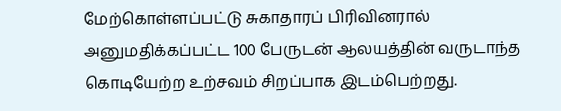மேற்கொள்ளப்பட்டு சுகாதாரப் பிரிவினரால் அனுமதிக்கப்பட்ட 100 பேருடன் ஆலயத்தின் வருடாந்த கொடியேற்ற உற்சவம் சிறப்பாக இடம்பெற்றது.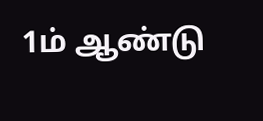1ம் ஆண்டு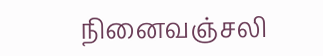நினைவஞ்சலி